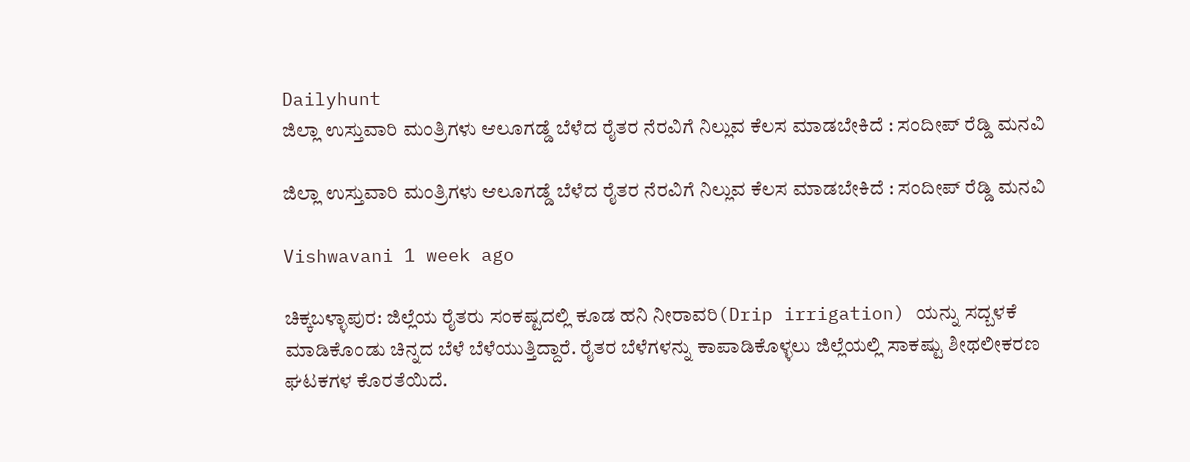Dailyhunt
ಜಿಲ್ಲಾ ಉಸ್ತುವಾರಿ ಮಂತ್ರಿಗಳು ಆಲೂಗಡ್ಡೆ ಬೆಳೆದ ರೈತರ ನೆರವಿಗೆ ನಿಲ್ಲುವ ಕೆಲಸ ಮಾಡಬೇಕಿದೆ : ಸಂದೀಪ್‌ ರೆಡ್ಡಿ ಮನವಿ

ಜಿಲ್ಲಾ ಉಸ್ತುವಾರಿ ಮಂತ್ರಿಗಳು ಆಲೂಗಡ್ಡೆ ಬೆಳೆದ ರೈತರ ನೆರವಿಗೆ ನಿಲ್ಲುವ ಕೆಲಸ ಮಾಡಬೇಕಿದೆ : ಸಂದೀಪ್‌ ರೆಡ್ಡಿ ಮನವಿ

Vishwavani 1 week ago

ಚಿಕ್ಕಬಳ್ಳಾಪುರ: ಜಿಲ್ಲೆಯ ರೈತರು ಸಂಕಷ್ಟದಲ್ಲಿ ಕೂಡ ಹನಿ ನೀರಾವರಿ(Drip irrigation) ಯನ್ನು ಸದ್ಬಳಕೆ ಮಾಡಿಕೊಂಡು ಚಿನ್ನದ ಬೆಳೆ ಬೆಳೆಯುತ್ತಿದ್ದಾರೆ. ರೈತರ ಬೆಳೆಗಳನ್ನು ಕಾಪಾಡಿಕೊಳ್ಳಲು ಜಿಲ್ಲೆಯಲ್ಲಿ ಸಾಕಷ್ಟು ಶೀಥಲೀಕರಣ ಘಟಕಗಳ ಕೊರತೆಯಿದೆ.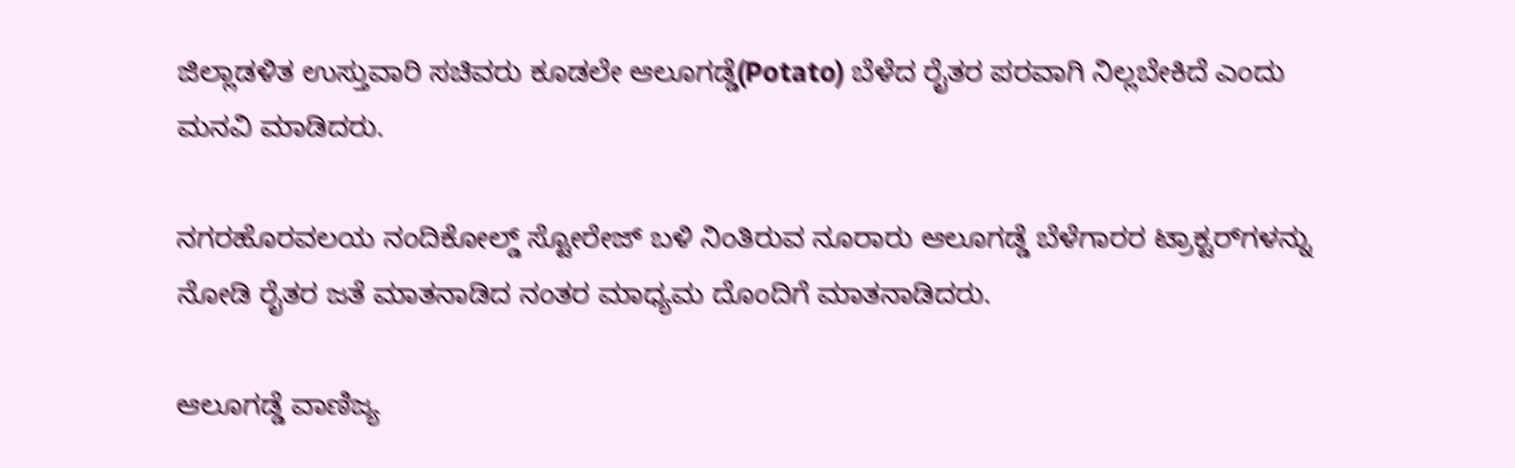ಜಿಲ್ಲಾಡಳಿತ ಉಸ್ತುವಾರಿ ಸಚಿವರು ಕೂಡಲೇ ಆಲೂಗಡ್ಡೆ(Potato) ಬೆಳೆದ ರೈತರ ಪರವಾಗಿ ನಿಲ್ಲಬೇಕಿದೆ ಎಂದು ಮನವಿ ಮಾಡಿದರು.

ನಗರಹೊರವಲಯ ನಂದಿಕೋಲ್ಡ್ ಸ್ಟೋರೇಜ್ ಬಳಿ ನಿಂತಿರುವ ನೂರಾರು ಆಲೂಗಡ್ಡೆ ಬೆಳೆಗಾರರ ಟ್ರಾಕ್ಟರ್‌ಗಳನ್ನು ನೋಡಿ ರೈತರ ಜತೆ ಮಾತನಾಡಿದ ನಂತರ ಮಾಧ್ಯಮ ದೊಂದಿಗೆ ಮಾತನಾಡಿದರು.

ಆಲೂಗಡ್ಡೆ ವಾಣಿಜ್ಯ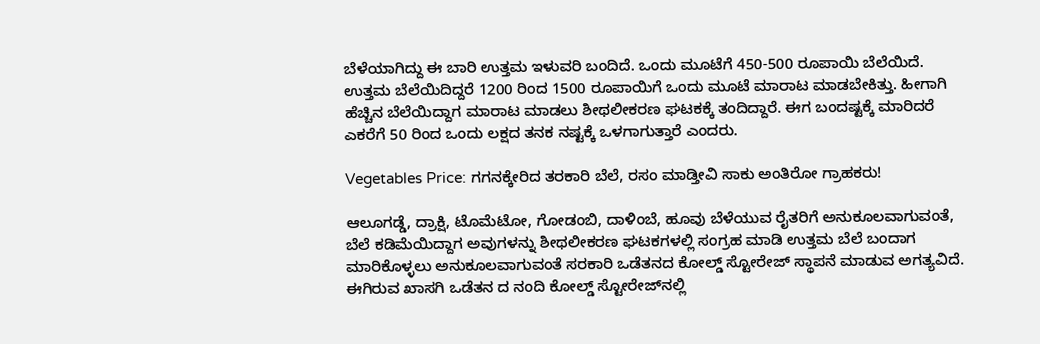ಬೆಳೆಯಾಗಿದ್ದು ಈ ಬಾರಿ ಉತ್ತಮ ಇಳುವರಿ ಬಂದಿದೆ. ಒಂದು ಮೂಟೆಗೆ 450-500 ರೂಪಾಯಿ ಬೆಲೆಯಿದೆ. ಉತ್ತಮ ಬೆಲೆಯಿದಿದ್ದರೆ 1200 ರಿಂದ 1500 ರೂಪಾಯಿಗೆ ಒಂದು ಮೂಟೆ ಮಾರಾಟ ಮಾಡಬೇಕಿತ್ತು. ಹೀಗಾಗಿ ಹೆಚ್ಚಿನ ಬೆಲೆಯಿದ್ದಾಗ ಮಾರಾಟ ಮಾಡಲು ಶೀಥಲೀಕರಣ ಘಟಕಕ್ಕೆ ತಂದಿದ್ದಾರೆ. ಈಗ ಬಂದಷ್ಟಕ್ಕೆ ಮಾರಿದರೆ ಎಕರೆಗೆ 50 ರಿಂದ ಒಂದು ಲಕ್ಷದ ತನಕ ನಷ್ಟಕ್ಕೆ ಒಳಗಾಗುತ್ತಾರೆ ಎಂದರು.

Vegetables Price: ಗಗನಕ್ಕೇರಿದ ತರಕಾರಿ ಬೆಲೆ, ರಸಂ ಮಾಡ್ತೀವಿ ಸಾಕು ಅಂತಿರೋ ಗ್ರಾಹಕರು!

ಆಲೂಗಡ್ಡೆ, ದ್ರಾಕ್ಷಿ, ಟೊಮೆಟೋ, ಗೋಡಂಬಿ, ದಾಳಿಂಬೆ, ಹೂವು ಬೆಳೆಯುವ ರೈತರಿಗೆ ಅನುಕೂಲವಾಗುವಂತೆ, ಬೆಲೆ ಕಡಿಮೆಯಿದ್ದಾಗ ಅವುಗಳನ್ನು ಶೀಥಲೀಕರಣ ಘಟಕಗಳಲ್ಲಿ ಸಂಗ್ರಹ ಮಾಡಿ ಉತ್ತಮ ಬೆಲೆ ಬಂದಾಗ ಮಾರಿಕೊಳ್ಳಲು ಅನುಕೂಲವಾಗುವಂತೆ ಸರಕಾರಿ ಒಡೆತನದ ಕೋಲ್ಡ್ ಸ್ಟೋರೇಜ್ ಸ್ಥಾಪನೆ ಮಾಡುವ ಅಗತ್ಯವಿದೆ. ಈಗಿರುವ ಖಾಸಗಿ ಒಡೆತನ ದ ನಂದಿ ಕೋಲ್ಡ್ ಸ್ಟೋರೇಜ್‌ನಲ್ಲಿ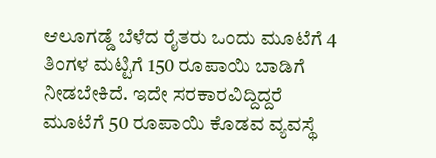ಆಲೂಗಡ್ಡೆ ಬೆಳೆದ ರೈತರು ಒಂದು ಮೂಟೆಗೆ 4 ತಿಂಗಳ ಮಟ್ಟಿಗೆ 150 ರೂಪಾಯಿ ಬಾಡಿಗೆ ನೀಡಬೇಕಿದೆ. ಇದೇ ಸರಕಾರವಿದ್ದಿದ್ದರೆ ಮೂಟೆಗೆ 50 ರೂಪಾಯಿ ಕೊಡವ ವ್ಯವಸ್ಥೆ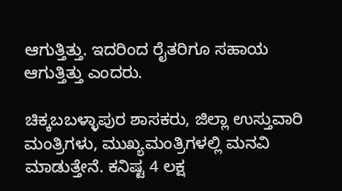ಆಗುತ್ತಿತ್ತು. ಇದರಿಂದ ರೈತರಿಗೂ ಸಹಾಯ ಆಗುತ್ತಿತ್ತು ಎಂದರು.

ಚಿಕ್ಕಬಬಳ್ಳಾಪುರ ಶಾಸಕರು, ಜಿಲ್ಲಾ ಉಸ್ತುವಾರಿ ಮಂತ್ರಿಗಳು, ಮುಖ್ಯಮಂತ್ರಿಗಳಲ್ಲಿ ಮನವಿ ಮಾಡುತ್ತೇನೆ. ಕನಿಷ್ಟ 4 ಲಕ್ಷ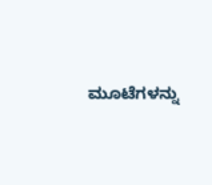ಮೂಟೆಗಳನ್ನು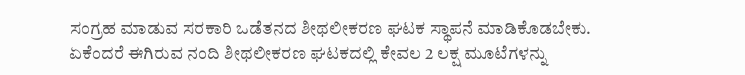ಸಂಗ್ರಹ ಮಾಡುವ ಸರಕಾರಿ ಒಡೆತನದ ಶೀಥಲೀಕರಣ ಘಟಕ ಸ್ಥಾಪನೆ ಮಾಡಿಕೊಡಬೇಕು. ಏಕೆಂದರೆ ಈಗಿರುವ ನಂದಿ ಶೀಥಲೀಕರಣ ಘಟಕದಲ್ಲಿ ಕೇವಲ 2 ಲಕ್ಷ ಮೂಟೆಗಳನ್ನು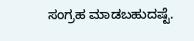ಸಂಗ್ರಹ ಮಾಡಬಹುದಷ್ಟೆ.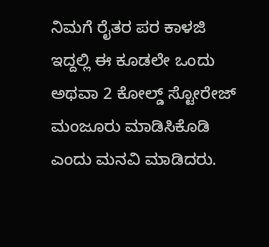ನಿಮಗೆ ರೈತರ ಪರ ಕಾಳಜಿ ಇದ್ದಲ್ಲಿ ಈ ಕೂಡಲೇ ಒಂದು ಅಥವಾ 2 ಕೋಲ್ಡ್ ಸ್ಟೋರೇಜ್ ಮಂಜೂರು ಮಾಡಿಸಿಕೊಡಿ ಎಂದು ಮನವಿ ಮಾಡಿದರು.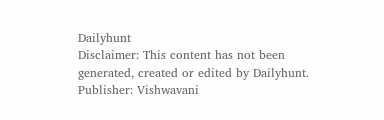Dailyhunt
Disclaimer: This content has not been generated, created or edited by Dailyhunt. Publisher: Vishwavani